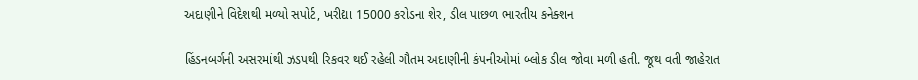અદાણીને વિદેશથી મળ્યો સપોર્ટ, ખરીદ્યા 15000 કરોડના શેર, ડીલ પાછળ ભારતીય કનેક્શન

હિંડનબર્ગની અસરમાંથી ઝડપથી રિકવર થઈ રહેલી ગૌતમ અદાણીની કંપનીઓમાં બ્લોક ડીલ જોવા મળી હતી. જૂથ વતી જાહેરાત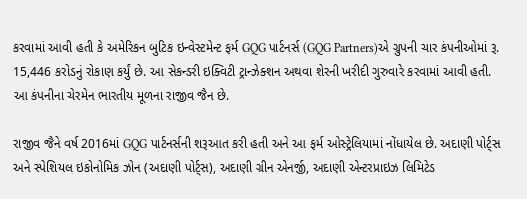કરવામાં આવી હતી કે અમેરિકન બુટિક ઇન્વેસ્ટમેન્ટ ફર્મ GQG પાર્ટનર્સ (GQG Partners)એ ગ્રુપની ચાર કંપનીઓમાં રૂ. 15,446 કરોડનું રોકાણ કર્યું છે. આ સેકન્ડરી ઇક્વિટી ટ્રાન્ઝેક્શન અથવા શેરની ખરીદી ગુરુવારે કરવામાં આવી હતી. આ કંપનીના ચેરમેન ભારતીય મૂળના રાજીવ જૈન છે.

રાજીવ જૈને વર્ષ 2016માં GQG પાર્ટનર્સની શરૂઆત કરી હતી અને આ ફર્મ ઓસ્ટ્રેલિયામાં નોંધાયેલ છે. અદાણી પોર્ટ્સ અને સ્પેશિયલ ઇકોનોમિક ઝોન (અદાણી પોર્ટ્સ), અદાણી ગ્રીન એનર્જી, અદાણી એન્ટરપ્રાઇઝ લિમિટેડ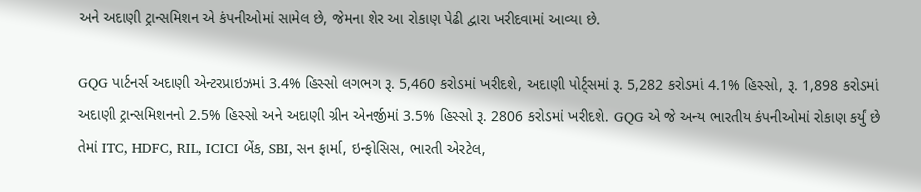અને અદાણી ટ્રાન્સમિશન એ કંપનીઓમાં સામેલ છે, જેમના શેર આ રોકાણ પેઢી દ્વારા ખરીદવામાં આવ્યા છે.

GQG પાર્ટનર્સ અદાણી એન્ટરપ્રાઇઝમાં 3.4% હિસ્સો લગભગ રૂ. 5,460 કરોડમાં ખરીદશે, અદાણી પોર્ટ્સમાં રૂ. 5,282 કરોડમાં 4.1% હિસ્સો, રૂ. 1,898 કરોડમાં અદાણી ટ્રાન્સમિશનનો 2.5% હિસ્સો અને અદાણી ગ્રીન એનર્જીમાં 3.5% હિસ્સો રૂ. 2806 કરોડમાં ખરીદશે. GQG એ જે અન્ય ભારતીય કંપનીઓમાં રોકાણ કર્યું છે તેમાં ITC, HDFC, RIL, ICICI બેંક, SBI, સન ફાર્મા, ઇન્ફોસિસ, ભારતી એરટેલ,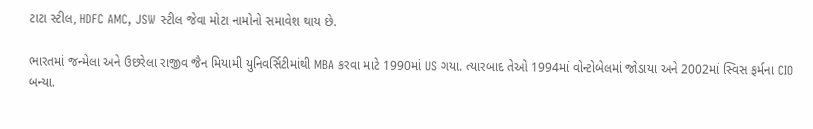ટાટા સ્ટીલ, HDFC AMC, JSW સ્ટીલ જેવા મોટા નામોનો સમાવેશ થાય છે.

ભારતમાં જન્મેલા અને ઉછરેલા રાજીવ જૈન મિયામી યુનિવર્સિટીમાંથી MBA કરવા માટે 1990માં US ગયા. ત્યારબાદ તેઓ 1994માં વોન્ટોબેલમાં જોડાયા અને 2002માં સ્વિસ ફર્મના CIO બન્યા.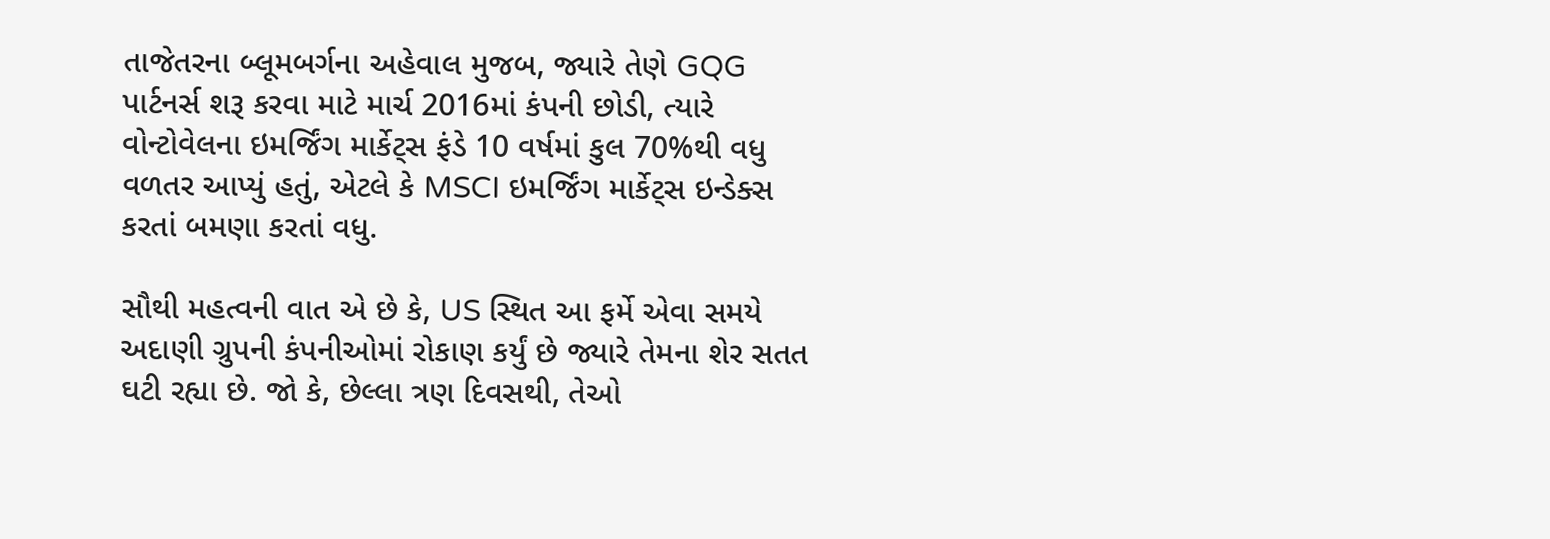તાજેતરના બ્લૂમબર્ગના અહેવાલ મુજબ, જ્યારે તેણે GQG પાર્ટનર્સ શરૂ કરવા માટે માર્ચ 2016માં કંપની છોડી, ત્યારે વોન્ટોવેલના ઇમર્જિંગ માર્કેટ્સ ફંડે 10 વર્ષમાં કુલ 70%થી વધુ વળતર આપ્યું હતું, એટલે કે MSCI ઇમર્જિંગ માર્કેટ્સ ઇન્ડેક્સ કરતાં બમણા કરતાં વધુ.

સૌથી મહત્વની વાત એ છે કે, US સ્થિત આ ફર્મે એવા સમયે અદાણી ગ્રુપની કંપનીઓમાં રોકાણ કર્યું છે જ્યારે તેમના શેર સતત ઘટી રહ્યા છે. જો કે, છેલ્લા ત્રણ દિવસથી, તેઓ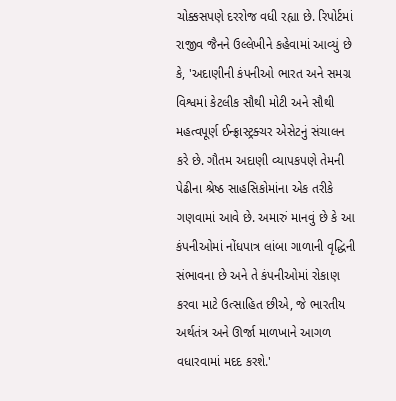ચોક્કસપણે દરરોજ વધી રહ્યા છે. રિપોર્ટમાં રાજીવ જૈનને ઉલ્લેખીને કહેવામાં આવ્યું છે કે, 'અદાણીની કંપનીઓ ભારત અને સમગ્ર વિશ્વમાં કેટલીક સૌથી મોટી અને સૌથી મહત્વપૂર્ણ ઈન્ફ્રાસ્ટ્રક્ચર એસેટનું સંચાલન કરે છે. ગૌતમ અદાણી વ્યાપકપણે તેમની પેઢીના શ્રેષ્ઠ સાહસિકોમાંના એક તરીકે ગણવામાં આવે છે. અમારું માનવું છે કે આ કંપનીઓમાં નોંધપાત્ર લાંબા ગાળાની વૃદ્ધિની સંભાવના છે અને તે કંપનીઓમાં રોકાણ કરવા માટે ઉત્સાહિત છીએ, જે ભારતીય અર્થતંત્ર અને ઊર્જા માળખાને આગળ વધારવામાં મદદ કરશે.'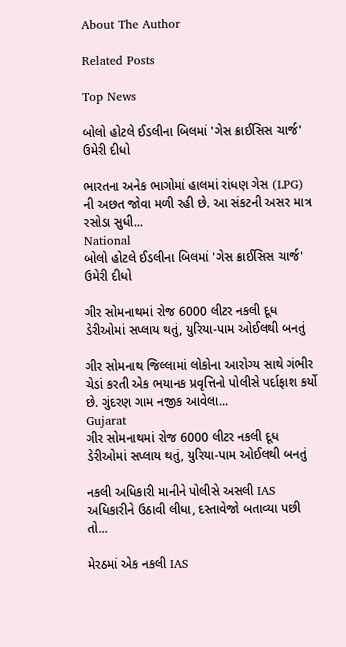About The Author

Related Posts

Top News

બોલો હોટલે ઈડલીના બિલમાં 'ગેસ ક્રાઈસિસ ચાર્જ' ઉમેરી દીધો

ભારતના અનેક ભાગોમાં હાલમાં રાંધણ ગેસ (LPG) ની અછત જોવા મળી રહી છે. આ સંકટની અસર માત્ર રસોડા સુધી...
National
બોલો હોટલે ઈડલીના બિલમાં 'ગેસ ક્રાઈસિસ ચાર્જ' ઉમેરી દીધો

ગીર સોમનાથમાં રોજ 6000 લીટર નકલી દૂધ ડેરીઓમાં સપ્લાય થતું, યુરિયા-પામ ઓઈલથી બનતું

ગીર સોમનાથ જિલ્લામાં લોકોના આરોગ્ય સાથે ગંભીર ચેડાં કરતી એક ભયાનક પ્રવૃત્તિનો પોલીસે પર્દાફાશ કર્યો છે. ગુંદરણ ગામ નજીક આવેલા...
Gujarat
ગીર સોમનાથમાં રોજ 6000 લીટર નકલી દૂધ ડેરીઓમાં સપ્લાય થતું, યુરિયા-પામ ઓઈલથી બનતું

નકલી અધિકારી માનીને પોલીસે અસલી IAS અધિકારીને ઉઠાવી લીધા, દસ્તાવેજો બતાવ્યા પછી તો...

મેરઠમાં એક નકલી IAS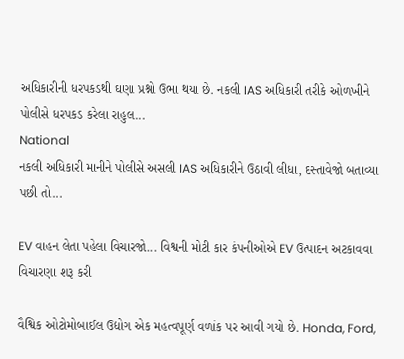અધિકારીની ધરપકડથી ઘણા પ્રશ્નો ઉભા થયા છે. નકલી IAS અધિકારી તરીકે ઓળખીને પોલીસે ધરપકડ કરેલા રાહુલ...
National
નકલી અધિકારી માનીને પોલીસે અસલી IAS અધિકારીને ઉઠાવી લીધા, દસ્તાવેજો બતાવ્યા પછી તો...

EV વાહન લેતા પહેલા વિચારજો... વિશ્વની મોટી કાર કંપનીઓએ EV ઉત્પાદન અટકાવવા વિચારણા શરૂ કરી

વૈશ્વિક ઓટોમોબાઈલ ઉદ્યોગ એક મહત્વપૂર્ણ વળાંક પર આવી ગયો છે. Honda, Ford,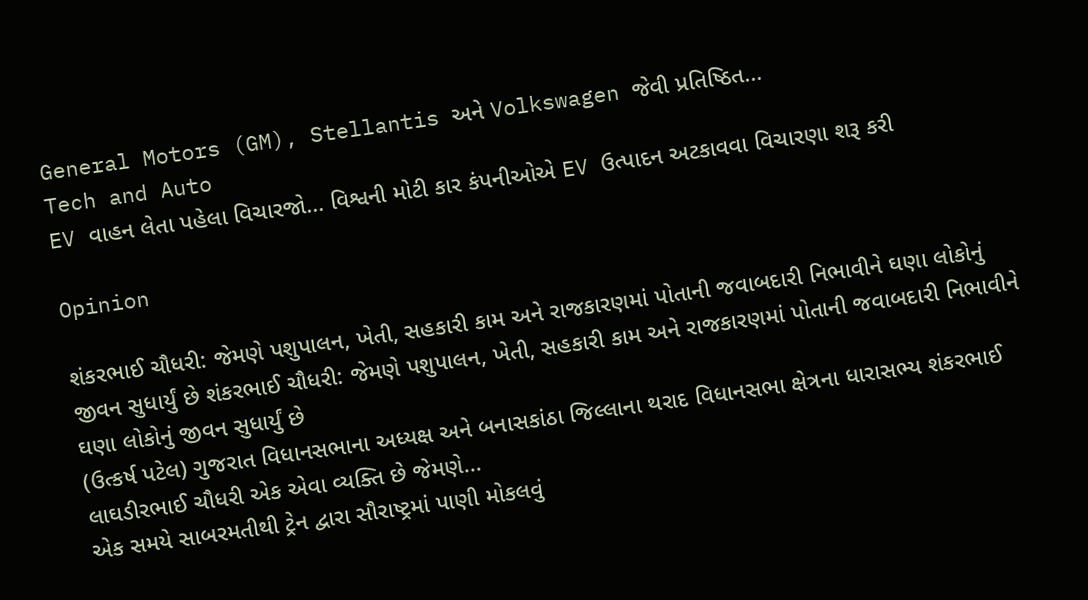General Motors (GM), Stellantis અને Volkswagen જેવી પ્રતિષ્ઠિત...
Tech and Auto
EV વાહન લેતા પહેલા વિચારજો... વિશ્વની મોટી કાર કંપનીઓએ EV ઉત્પાદન અટકાવવા વિચારણા શરૂ કરી

Opinion

શંકરભાઈ ચૌધરી: જેમણે પશુપાલન, ખેતી, સહકારી કામ અને રાજકારણમાં પોતાની જવાબદારી નિભાવીને ઘણા લોકોનું જીવન સુધાર્યું છે શંકરભાઈ ચૌધરી: જેમણે પશુપાલન, ખેતી, સહકારી કામ અને રાજકારણમાં પોતાની જવાબદારી નિભાવીને ઘણા લોકોનું જીવન સુધાર્યું છે
(ઉત્કર્ષ પટેલ) ગુજરાત વિધાનસભાના અધ્યક્ષ અને બનાસકાંઠા જિલ્લાના થરાદ વિધાનસભા ક્ષેત્રના ધારાસભ્ય શંકરભાઈ લાઘડીરભાઈ ચૌધરી એક એવા વ્યક્તિ છે જેમણે...
એક સમયે સાબરમતીથી ટ્રેન દ્વારા સૌરાષ્ટ્રમાં પાણી મોકલવું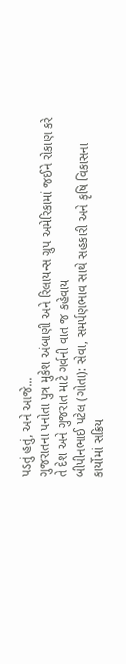પડતું હતું, અને આજે...
ગુજરાતના પનોતા પુત્ર મુકેશ અંબાણી અને રિલાયન્સ ગ્રુપ અમેરિકામાં જઈને રોકાણ કરે તે દેશ અને ગુજરાત માટે ગર્વની વાત જ કહેવાય
બીપીનભાઈ પટેલ (ગોતા): સેવા, સમર્પણભાવ સાથે સહકારી અને કૃષિ વિકાસના કાર્યોમાં સક્રિય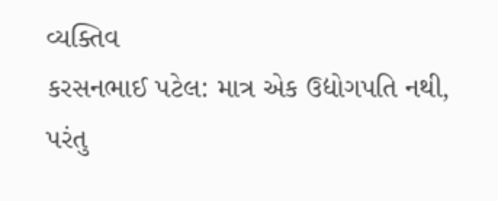વ્યક્તિવ
કરસનભાઈ પટેલ: માત્ર એક ઉદ્યોગપતિ નથી, પરંતુ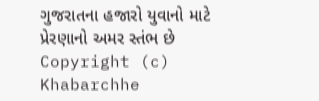ગુજરાતના હજારો યુવાનો માટે પ્રેરણાનો અમર સ્તંભ છે
Copyright (c) Khabarchhe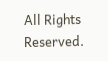All Rights Reserved.